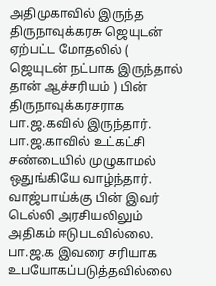அதிமுகாவில் இருந்த திருநாவுக்கரசு ஜெயுடன் ஏற்பட்ட மோதலில் ( ஜெயுடன் நட்பாக இருந்தால் தான் ஆச்சரியம் ) பின் திருநாவுக்கரசராக பா.ஜ.கவில் இருந்தார். பா.ஜ.காவில் உட்கட்சி சண்டையில் முழுகாமல் ஒதுங்கியே வாழ்ந்தார்.
வாஜ்பாய்க்கு பின் இவர் டெல்லி அரசியலிலும் அதிகம் ஈடுபடவில்லை. பா.ஜ.க இவரை சரியாக உபயோகப்படுத்தவில்லை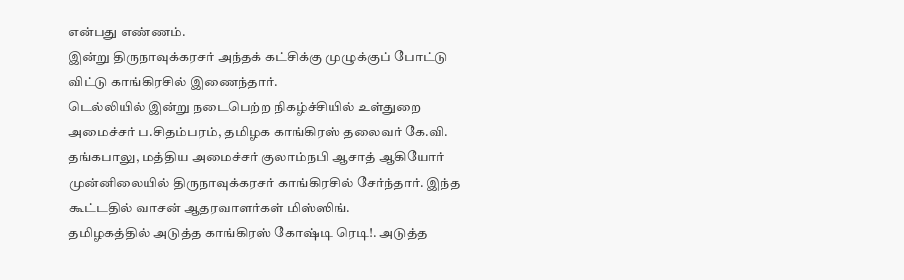என்பது எண்ணம்.
இன்று திருநாவுக்கரசர் அந்தக் கட்சிக்கு முழுக்குப் போட்டு விட்டு காங்கிரசில் இணைந்தார்.
டெல்லியில் இன்று நடைபெற்ற நிகழ்ச்சியில் உள்துறை அமைச்சர் ப.சிதம்பரம், தமிழக காங்கிரஸ் தலைவர் கே.வி. தங்கபாலு, மத்திய அமைச்சர் குலாம்நபி ஆசாத் ஆகியோர் முன்னிலையில் திருநாவுக்கரசர் காங்கிரசில் சேர்ந்தார். இந்த கூட்டதில் வாசன் ஆதரவாளர்கள் மிஸ்ஸிங்.
தமிழகத்தில் அடுத்த காங்கிரஸ் கோஷ்டி ரெடி!. அடுத்த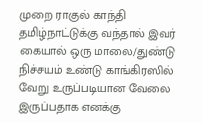முறை ராகுல் காந்தி தமிழ்நாட்டுக்கு வந்தால் இவர் கையால் ஒரு மாலை/துண்டு நிச்சயம் உண்டு காங்கிரஸில் வேறு உருப்படியான வேலை இருப்பதாக எனக்கு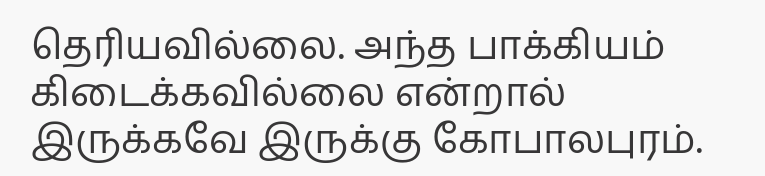தெரியவில்லை. அந்த பாக்கியம் கிடைக்கவில்லை என்றால் இருக்கவே இருக்கு கோபாலபுரம்.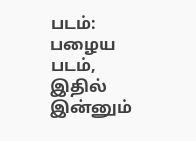படம்: பழைய படம், இதில் இன்னும்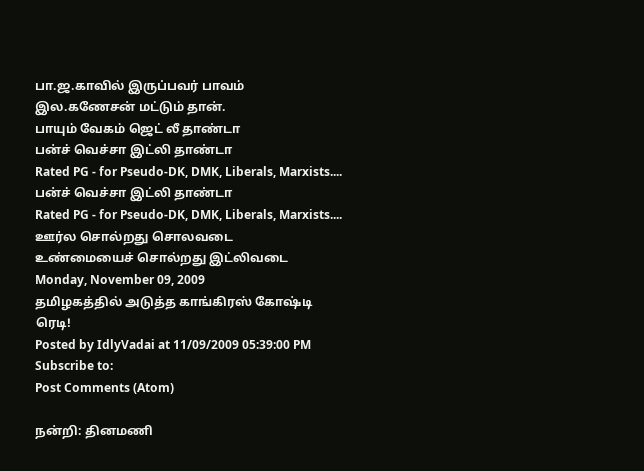பா.ஜ.காவில் இருப்பவர் பாவம் இல.கணேசன் மட்டும் தான்.
பாயும் வேகம் ஜெட் லீ தாண்டா
பன்ச் வெச்சா இட்லி தாண்டா
Rated PG - for Pseudo-DK, DMK, Liberals, Marxists....
பன்ச் வெச்சா இட்லி தாண்டா
Rated PG - for Pseudo-DK, DMK, Liberals, Marxists....
ஊர்ல சொல்றது சொலவடை
உண்மையைச் சொல்றது இட்லிவடை
Monday, November 09, 2009
தமிழகத்தில் அடுத்த காங்கிரஸ் கோஷ்டி ரெடி!
Posted by IdlyVadai at 11/09/2009 05:39:00 PM
Subscribe to:
Post Comments (Atom)

நன்றி: தினமணி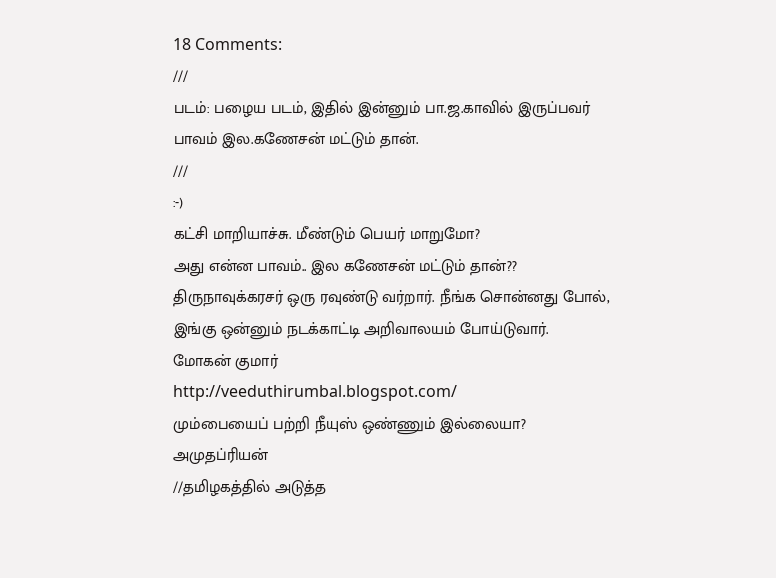18 Comments:
///
படம்: பழைய படம், இதில் இன்னும் பா.ஜ.காவில் இருப்பவர் பாவம் இல.கணேசன் மட்டும் தான்.
///
:-)
கட்சி மாறியாச்சு. மீண்டும் பெயர் மாறுமோ?
அது என்ன பாவம்.. இல கணேசன் மட்டும் தான்??
திருநாவுக்கரசர் ஒரு ரவுண்டு வர்றார். நீங்க சொன்னது போல், இங்கு ஒன்னும் நடக்காட்டி அறிவாலயம் போய்டுவார்.
மோகன் குமார்
http://veeduthirumbal.blogspot.com/
மும்பையைப் பற்றி நீயுஸ் ஒண்ணும் இல்லையா?
அமுதப்ரியன்
//தமிழகத்தில் அடுத்த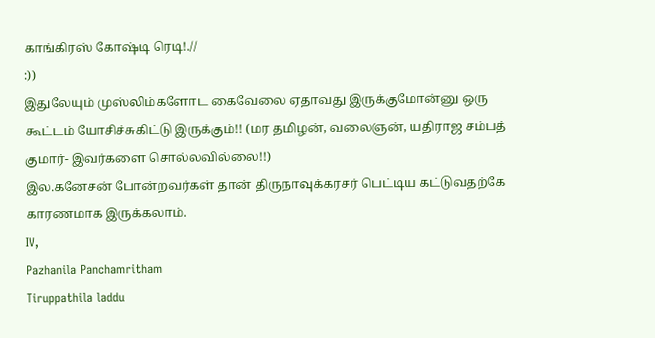காங்கிரஸ் கோஷ்டி ரெடி!.//
:))
இதுலேயும் முஸ்லிம்களோட கைவேலை ஏதாவது இருக்குமோன்னு ஒரு கூட்டம் யோசிச்சுகிட்டு இருக்கும்!! (மர தமிழன், வலைஞன், யதிராஜ சம்பத் குமார்- இவர்களை சொல்லவில்லை!!)
இல.கனேசன் போன்றவர்கள் தான் திருநாவுக்கரசர் பெட்டிய கட்டுவதற்கே காரணமாக இருக்கலாம்.
IV,
Pazhanila Panchamritham
Tiruppathila laddu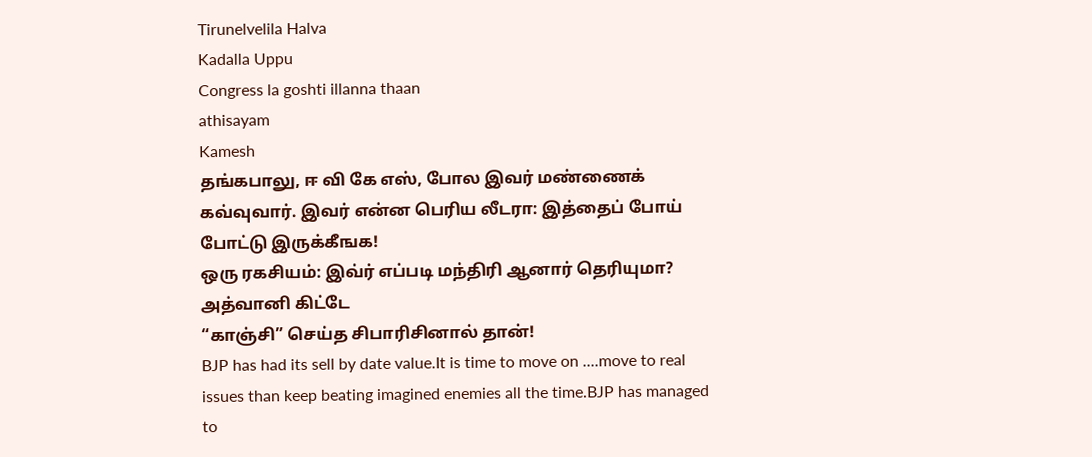Tirunelvelila Halva
Kadalla Uppu
Congress la goshti illanna thaan
athisayam
Kamesh
தங்கபாலு, ஈ வி கே எஸ், போல இவர் மண்ணைக் கவ்வுவார். இவர் என்ன பெரிய லீடரா: இத்தைப் போய் போட்டு இருக்கீஙக!
ஒரு ரகசியம்: இவ்ர் எப்படி மந்திரி ஆனார் தெரியுமா? அத்வானி கிட்டே
“காஞ்சி” செய்த சிபாரிசினால் தான்!
BJP has had its sell by date value.It is time to move on ....move to real issues than keep beating imagined enemies all the time.BJP has managed to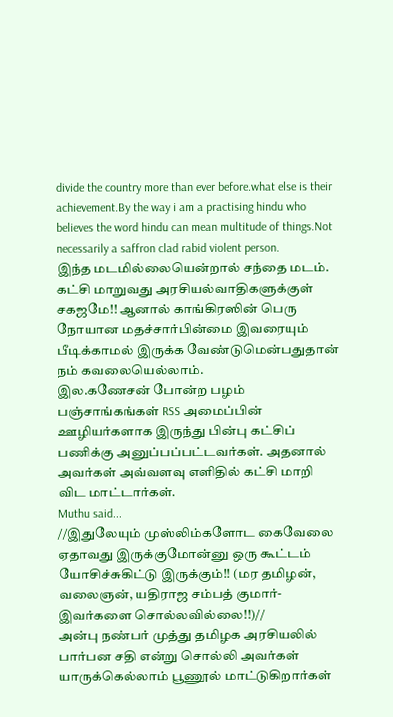divide the country more than ever before.what else is their achievement.By the way i am a practising hindu who believes the word hindu can mean multitude of things.Not necessarily a saffron clad rabid violent person.
இந்த மடமில்லையென்றால் சந்தை மடம். கட்சி மாறுவது அரசியல்வாதிகளுக்குள் சகஜமே!! ஆனால் காங்கிரஸின் பெரு நோயான மதச்சார்பின்மை இவரையும் பீடிக்காமல் இருக்க வேண்டுமென்பதுதான் நம் கவலையெல்லாம்.
இல.கணேசன் போன்ற பழம் பஞ்சாங்கங்கள் RSS அமைப்பின் ஊழியர்களாக இருந்து பின்பு கட்சிப் பணிக்கு அனுப்பப்பட்டவர்கள். அதனால் அவர்கள் அவ்வளவு எளிதில் கட்சி மாறி விட மாட்டார்கள்.
Muthu said...
//இதுலேயும் முஸ்லிம்களோட கைவேலை ஏதாவது இருக்குமோன்னு ஒரு கூட்டம் யோசிச்சுகிட்டு இருக்கும்!! (மர தமிழன், வலைஞன், யதிராஜ சம்பத் குமார்- இவர்களை சொல்லவில்லை!!)//
அன்பு நண்பர் முத்து தமிழக அரசியலில் பார்பன சதி என்று சொல்லி அவர்கள் யாருக்கெல்லாம் பூணூல் மாட்டுகிறார்கள்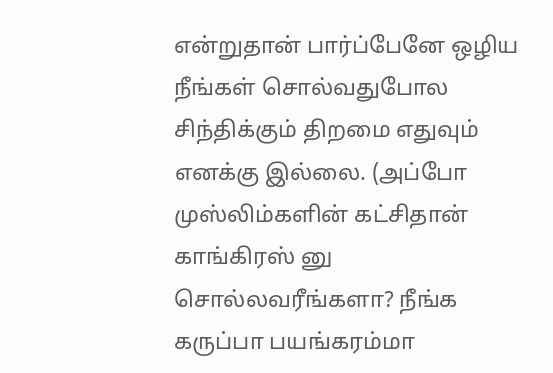என்றுதான் பார்ப்பேனே ஒழிய நீங்கள் சொல்வதுபோல சிந்திக்கும் திறமை எதுவும் எனக்கு இல்லை. (அப்போ முஸ்லிம்களின் கட்சிதான் காங்கிரஸ் னு சொல்லவரீங்களா? நீங்க கருப்பா பயங்கரம்மா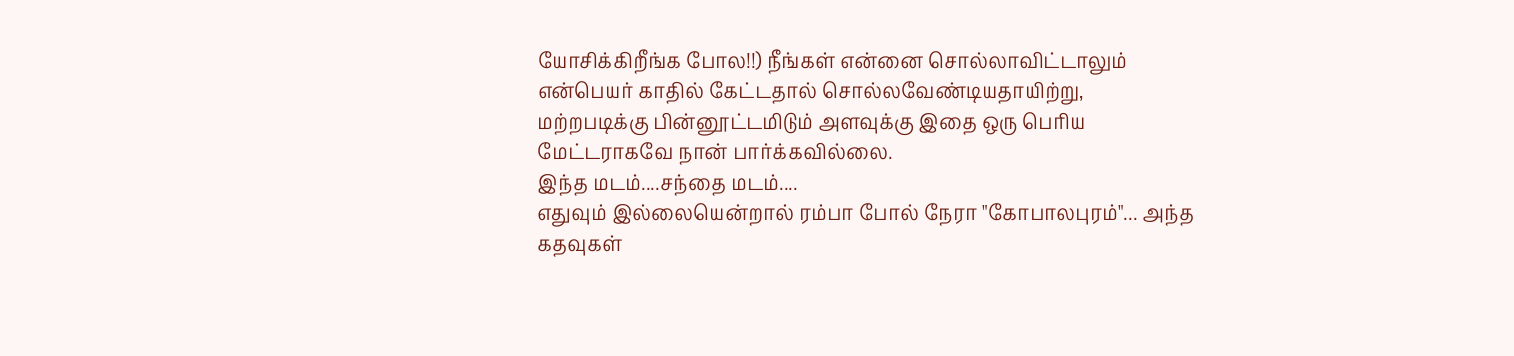யோசிக்கிறீங்க போல!!) நீங்கள் என்னை சொல்லாவிட்டாலும் என்பெயர் காதில் கேட்டதால் சொல்லவேண்டியதாயிற்று, மற்றபடிக்கு பின்னூட்டமிடும் அளவுக்கு இதை ஒரு பெரிய மேட்டராகவே நான் பார்க்கவில்லை.
இந்த மடம்....சந்தை மடம்....
எதுவும் இல்லையென்றால் ரம்பா போல் நேரா "கோபாலபுரம்"... அந்த கதவுகள்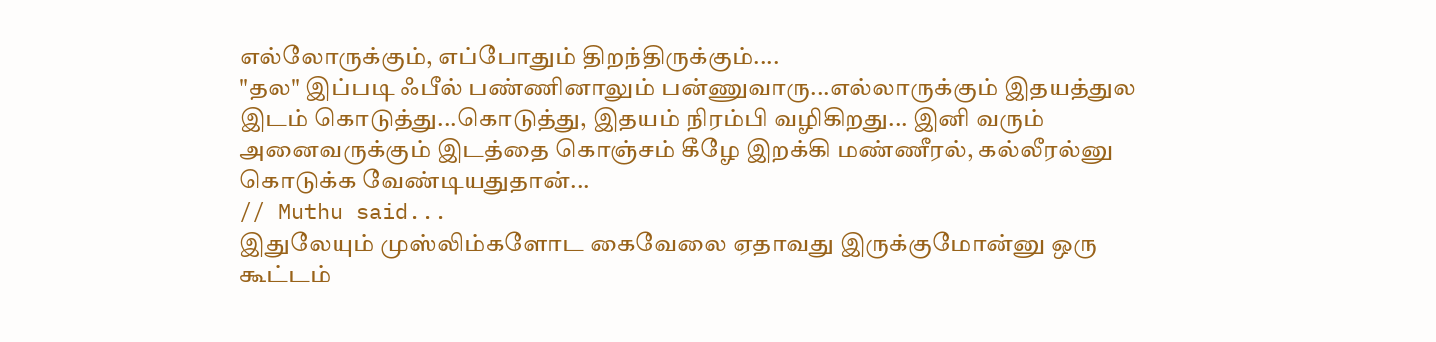எல்லோருக்கும், எப்போதும் திறந்திருக்கும்....
"தல" இப்படி ஃபீல் பண்ணினாலும் பன்ணுவாரு...எல்லாருக்கும் இதயத்துல இடம் கொடுத்து...கொடுத்து, இதயம் நிரம்பி வழிகிறது... இனி வரும் அனைவருக்கும் இடத்தை கொஞ்சம் கீழே இறக்கி மண்ணீரல், கல்லீரல்னு கொடுக்க வேண்டியதுதான்...
// Muthu said...
இதுலேயும் முஸ்லிம்களோட கைவேலை ஏதாவது இருக்குமோன்னு ஒரு கூட்டம்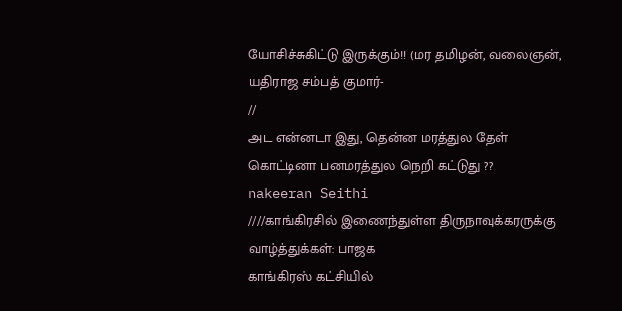யோசிச்சுகிட்டு இருக்கும்!! (மர தமிழன், வலைஞன், யதிராஜ சம்பத் குமார்-
//
அட என்னடா இது, தென்ன மரத்துல தேள் கொட்டினா பனமரத்துல நெறி கட்டுது ??
nakeeran Seithi
////காங்கிரசில் இணைந்துள்ள திருநாவுக்கரருக்கு வாழ்த்துக்கள்: பாஜக
காங்கிரஸ் கட்சியில்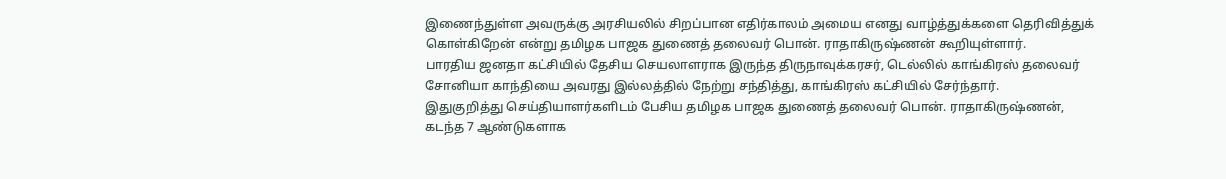இணைந்துள்ள அவருக்கு அரசியலில் சிறப்பான எதிர்காலம் அமைய எனது வாழ்த்துக்களை தெரிவித்துக் கொள்கிறேன் என்று தமிழக பாஜக துணைத் தலைவர் பொன். ராதாகிருஷ்ணன் கூறியுள்ளார்.
பாரதிய ஜனதா கட்சியில் தேசிய செயலாளராக இருந்த திருநாவுக்கரசர், டெல்லில் காங்கிரஸ் தலைவர் சோனியா காந்தியை அவரது இல்லத்தில் நேற்று சந்தித்து, காங்கிரஸ் கட்சியில் சேர்ந்தார்.
இதுகுறித்து செய்தியாளர்களிடம் பேசிய தமிழக பாஜக துணைத் தலைவர் பொன். ராதாகிருஷ்ணன்,
கடந்த 7 ஆண்டுகளாக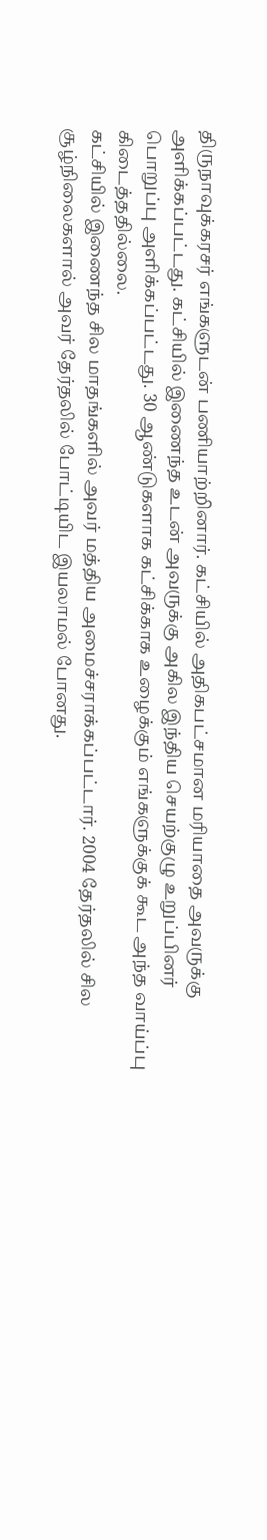திருநாவுக்கரசர் எங்களுடன் பணியாற்றினார். கட்சியில் அதிகபட்சமான மரியாதை அவருக்கு அளிக்கப்பட்டது. கட்சியில் இணைந்த உடன் அவருக்கு அகில இந்திய செயற்குழு உறுப்பினர் பொறுப்பு அளிக்கப்பட்டது. 30 ஆண்டுகளாக கட்சிக்காக உழைக்கும் எங்களுக்குக் கூட அந்த வாய்ப்பு கிடைத்ததில்லை.
கட்சியில் இணைந்த சில மாதங்களில் அவர் மத்திய அமைச்சராக்கப்பட்டார். 2004 தேர்தலில் சில சூழ்நிலைகளால் அவர் தேர்தலில் போட்டியிட இயலாமல் போனது.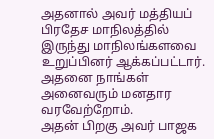அதனால் அவர் மத்தியப் பிரதேச மாநிலத்தில் இருந்து மாநிலங்களவை உறுப்பினர் ஆக்கப்பட்டார். அதனை நாங்கள் அனைவரும் மனதார வரவேற்றோம்.
அதன் பிறகு அவர் பாஜக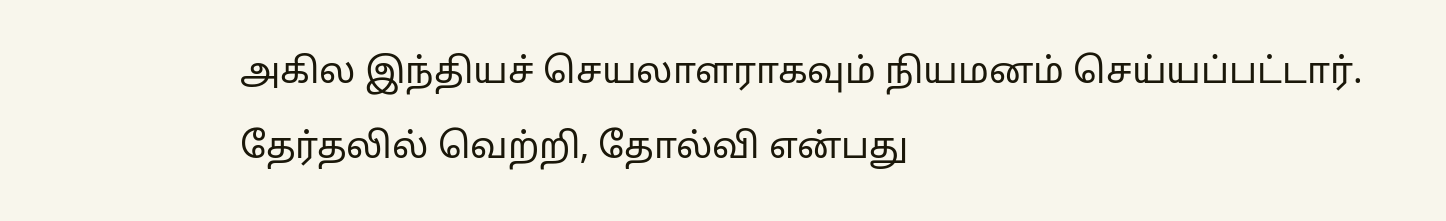அகில இந்தியச் செயலாளராகவும் நியமனம் செய்யப்பட்டார். தேர்தலில் வெற்றி, தோல்வி என்பது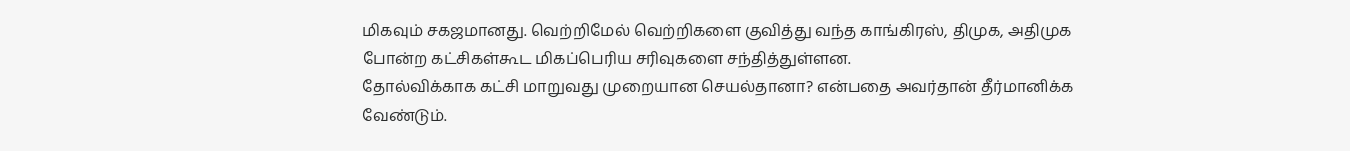மிகவும் சகஜமானது. வெற்றிமேல் வெற்றிகளை குவித்து வந்த காங்கிரஸ், திமுக, அதிமுக போன்ற கட்சிகள்கூட மிகப்பெரிய சரிவுகளை சந்தித்துள்ளன.
தோல்விக்காக கட்சி மாறுவது முறையான செயல்தானா? என்பதை அவர்தான் தீர்மானிக்க வேண்டும்.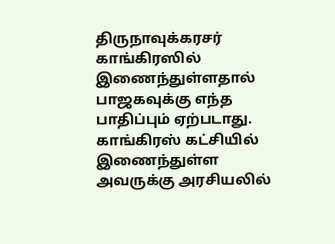திருநாவுக்கரசர் காங்கிரஸில் இணைந்துள்ளதால் பாஜகவுக்கு எந்த பாதிப்பும் ஏற்படாது. காங்கிரஸ் கட்சியில் இணைந்துள்ள அவருக்கு அரசியலில்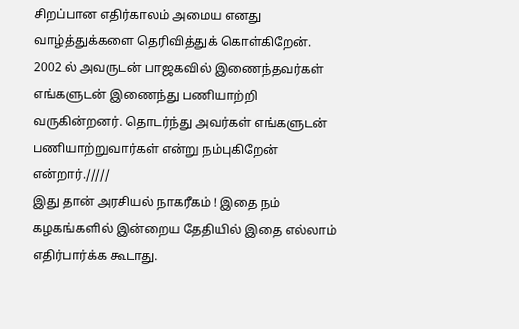சிறப்பான எதிர்காலம் அமைய எனது வாழ்த்துக்களை தெரிவித்துக் கொள்கிறேன்.
2002 ல் அவருடன் பாஜகவில் இணைந்தவர்கள் எங்களுடன் இணைந்து பணியாற்றி வருகின்றனர். தொடர்ந்து அவர்கள் எங்களுடன் பணியாற்றுவார்கள் என்று நம்புகிறேன் என்றார்./////
இது தான் அரசியல் நாகரீகம் ! இதை நம் கழகங்களில் இன்றைய தேதியில் இதை எல்லாம் எதிர்பார்க்க கூடாது.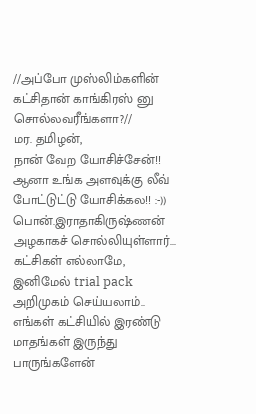//அப்போ முஸ்லிம்களின் கட்சிதான் காங்கிரஸ் னு சொல்லவரீங்களா?//
மர. தமிழன்,
நான் வேற யோசிச்சேன்!! ஆனா உங்க அளவுக்கு லீவ் போட்டுட்டு யோசிக்கல!! :-))
பொன்.இராதாகிருஷ்ணன் அழகாகச் சொல்லியுள்ளார்...
கட்சிகள் எல்லாமே, இனிமேல் trial pack அறிமுகம் செய்யலாம்.. எங்கள் கட்சியில் இரண்டு மாதங்கள் இருந்து பாருங்களேன்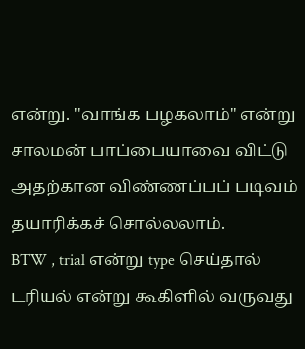என்று. "வாங்க பழகலாம்" என்று சாலமன் பாப்பையாவை விட்டு அதற்கான விண்ணப்பப் படிவம் தயாரிக்கச் சொல்லலாம்.
BTW , trial என்று type செய்தால் டரியல் என்று கூகிளில் வருவது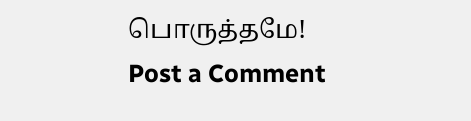பொருத்தமே!
Post a Comment